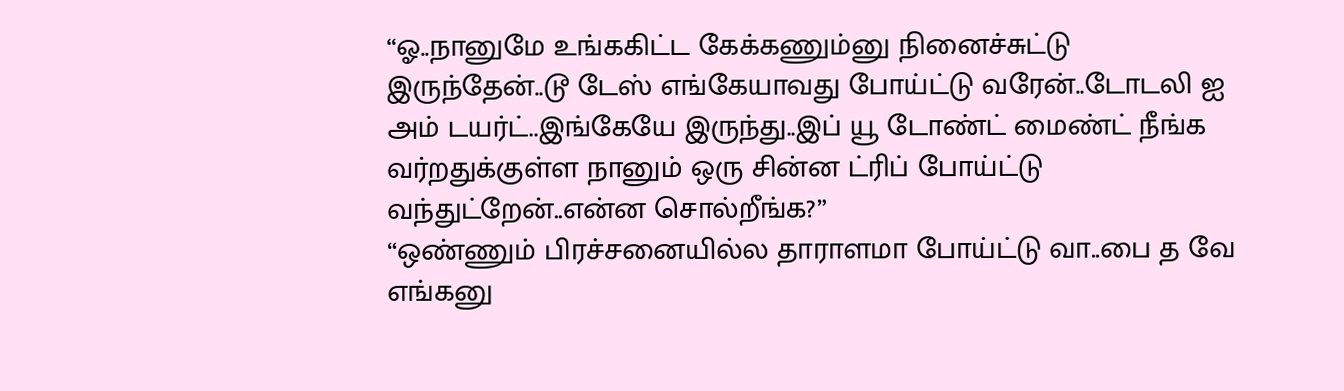“ஓ..நானுமே உங்ககிட்ட கேக்கணும்னு நினைச்சுட்டு இருந்தேன்..டூ டேஸ் எங்கேயாவது போய்ட்டு வரேன்..டோடலி ஐ அம் டயர்ட்..இங்கேயே இருந்து..இப் யூ டோண்ட் மைண்ட் நீங்க வர்றதுக்குள்ள நானும் ஒரு சின்ன ட்ரிப் போய்ட்டு வந்துட்றேன்..என்ன சொல்றீங்க?”
“ஒண்ணும் பிரச்சனையில்ல தாராளமா போய்ட்டு வா..பை த வே எங்கனு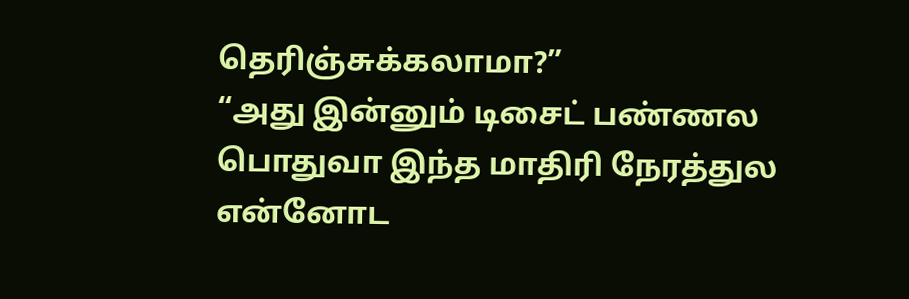தெரிஞ்சுக்கலாமா?”
“அது இன்னும் டிசைட் பண்ணல பொதுவா இந்த மாதிரி நேரத்துல என்னோட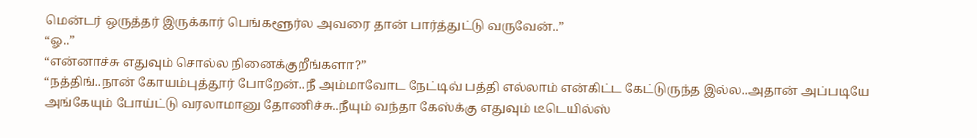மென்டர் ஒருத்தர் இருக்கார் பெங்களூர்ல அவரை தான் பார்த்துட்டு வருவேன்..”
“ஓ..”
“என்னாச்சு எதுவும் சொல்ல நினைக்குறீங்களா?”
“நத்திங்..நான் கோயம்புத்தூர் போறேன்..நீ அம்மாவோட நேட்டிவ் பத்தி எல்லாம் என்கிட்ட கேட்டுருந்த இல்ல..அதான் அப்படியே அங்கேயும் போய்ட்டு வரலாமானு தோணிச்சு..நீயும் வந்தா கேஸ்க்கு எதுவும் டீடெயில்ஸ்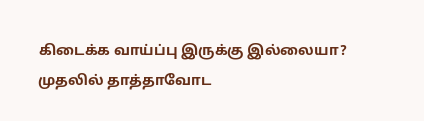கிடைக்க வாய்ப்பு இருக்கு இல்லையா?
முதலில் தாத்தாவோட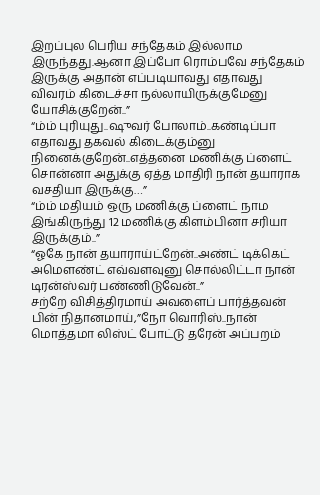இறப்புல பெரிய சந்தேகம் இல்லாம இருந்தது.ஆனா இப்போ ரொம்பவே சந்தேகம் இருக்கு அதான் எப்படியாவது எதாவது விவரம் கிடைச்சா நல்லாயிருக்குமேனு யோசிக்குறேன்..”
“ம்ம் புரியுது..ஷுவர் போலாம்..கண்டிப்பா எதாவது தகவல் கிடைக்கும்னு நினைக்குறேன்..எத்தனை மணிக்கு ப்ளைட் சொன்னா அதுக்கு ஏத்த மாதிரி நான் தயாராக வசதியா இருக்கு…”
“ம்ம் மதியம் ஒரு மணிக்கு ப்ளைட் நாம இங்கிருந்து 12 மணிக்கு கிளம்பினா சரியா இருக்கும்..”
“ஓகே நான் தயாராய்ட்றேன்..அண்ட் டிக்கெட் அமௌண்ட் எவ்வளவுனு சொல்லிட்டா நான் டிரன்ஸ்வர் பண்ணிடுவேன்..”
சற்றே விசித்திரமாய் அவளைப் பார்த்தவன் பின் நிதானமாய்,”நோ வொரிஸ்..நான் மொத்தமா லிஸ்ட் போட்டு தரேன் அப்பறம்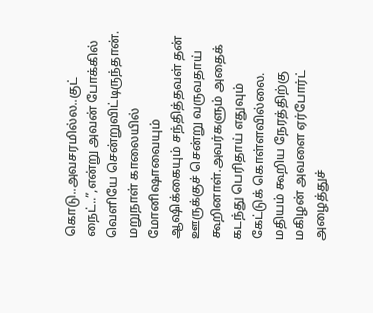கொடு..அவசரமில்ல..குட் நைட்..”,என்று அவன் போக்கில் வெளியே சென்றுவிட்டிருந்தான்.
மறுநாள் காலையில் மோனிஷாவையும் ஆஷிக்கையும் சந்தித்தவள் தன் ஊருக்குச் சென்று வருவதாய் கூறினாள்.அவர்களும் அதைக் கடந்து பெரிதாய் எதுவும் கேட்டுக் கொள்ளவில்லை.
மதியம் கூறிய நேரத்திற்கு மகிழன் அவளை ஏர்போர்ட் அழைத்துச்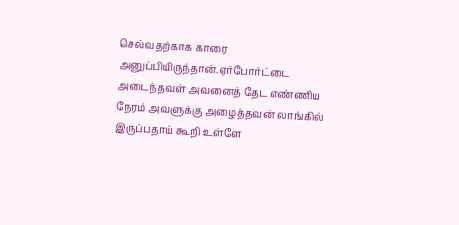செல்வதற்காக காரை அனுப்பியிருந்தான்.ஏர்போர்ட்டை அடைந்தவள் அவனைத் தேட எண்ணிய நேரம் அவளுக்கு அழைத்தவன் லாங்கில் இருப்பதாய் கூறி உள்ளே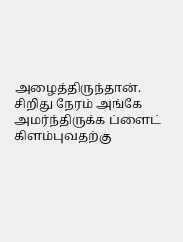அழைத்திருந்தான்.
சிறிது நேரம் அங்கே அமர்ந்திருக்க ப்ளைட் கிளம்புவதற்கு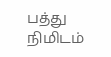பத்து நிமிடம்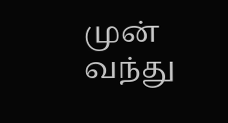முன் வந்து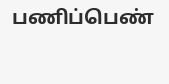பணிப்பெண்